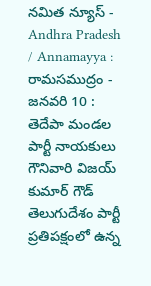నమిత న్యూస్ - Andhra Pradesh / Annamayya : రామసముద్రం - జనవరి 10 : తెదేపా మండల పార్టీ నాయకులు గౌనివారి విజయ్ కుమార్ గౌడ్ తెలుగుదేశం పార్టీ ప్రతిపక్షంలో ఉన్న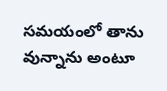సమయంలో తాను వున్నాను అంటూ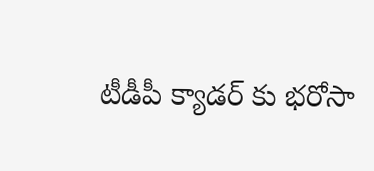టీడీపీ క్యాడర్ కు భరోసా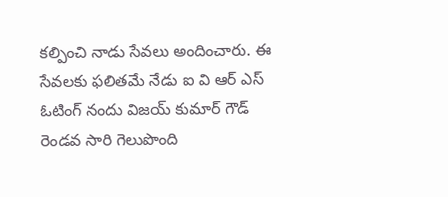కల్పించి నాడు సేవలు అందించారు. ఈ సేవలకు ఫలితమే నేడు ఐ వి ఆర్ ఎస్ ఓటింగ్ నందు విజయ్ కుమార్ గౌడ్ రెండవ సారి గెలుపొంది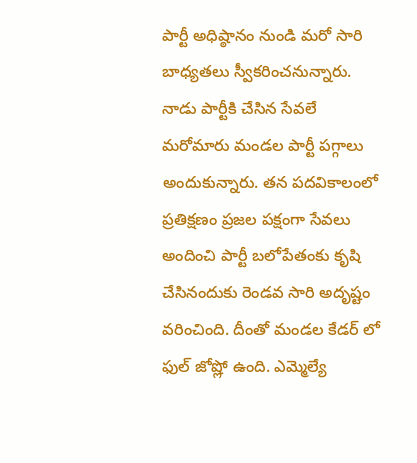పార్టీ అధిష్ఠానం నుండి మరో సారి బాధ్యతలు స్వీకరించనున్నారు. నాడు పార్టీకి చేసిన సేవలే మరోమారు మండల పార్టీ పగ్గాలు అందుకున్నారు. తన పదవికాలంలో ప్రతిక్షణం ప్రజల పక్షంగా సేవలు అందించి పార్టీ బలోపేతంకు కృషి చేసినందుకు రెండవ సారి అదృష్టం వరించింది. దీంతో మండల కేడర్ లో ఫుల్ జోష్లో ఉంది. ఎమ్మెల్యే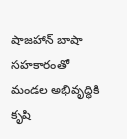షాజహాన్ బాషా సహకారంతో మండల అభివృద్ధికి కృషి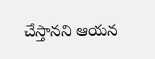చేస్తానని ఆయన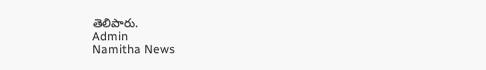తెలిపారు.
Admin
Namitha News